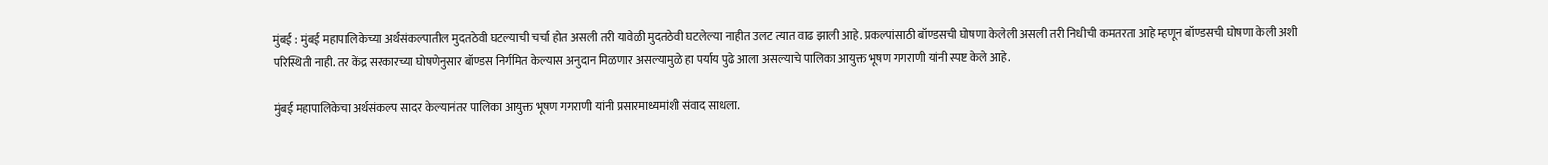मुंबई : मुंबई महापालिकेच्या अर्थंसंकल्पातील मुदतठेवी घटल्याची चर्चा होत असली तरी यावेळी मुदतठेवी घटलेल्या नाहीत उलट त्यात वाढ झाली आहे. प्रकल्पांसाठी बॉण्डसची घोषणा केलेली असली तरी निधीची कमतरता आहे म्हणून बॉण्डसची घोषणा केली अशी परिस्थिती नाही. तर केंद्र सरकारच्या घोषणेनुसार बॉण्डस निर्गमित केल्यास अनुदान मिळणार असल्यामुळे हा पर्याय पुढे आला असल्याचे पालिका आयुक्त भूषण गगराणी यांनी स्पष्ट केले आहे.

मुंबई महापालिकेचा अर्थसंकल्प सादर केल्यानंतर पालिका आयुक्त भूषण गगराणी यांनी प्रसारमाध्यमांशी संवाद साधला.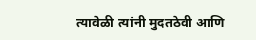त्यावेळी त्यांनी मुदतठेवी आणि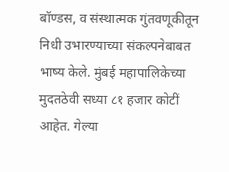बॉण्डस, व संस्थात्मक गुंतवणूकीतून निधी उभारण्याच्या संकल्पनेबाबत भाष्य केले. मुंबई महापालिकेच्या मुदतठेवी सध्या ८१ हजार कोटीं आहेत. गेल्या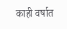काही वर्षात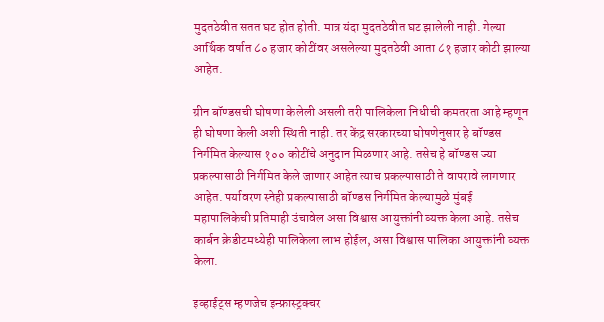मुदतठेवीत सतत घट होत होती. मात्र यंदा मुदतठेवीत घट झालेली नाही. गेल्या आर्थिक वर्षात ८० हजार कोटींवर असलेल्या मुदतठेवी आता ८१ हजार कोटी झाल्या आहेत.

ग्रीन बॉण्डसची घोषणा केलेली असली तरी पालिकेला निधीची कमतरता आहे म्हणून ही घोषणा केली अशी स्थिती नाही. तर केंद्र सरकारच्या घोषणेनुसार हे बॉण्डस निर्गमित केल्यास १०० कोटींचे अनुदान मिळणार आहे. तसेच हे बॉण्डस ज्या प्रकल्पासाठी निर्गमित केले जाणार आहेत त्याच प्रकल्पासाठी ते वापरावे लागणार आहेत. पर्यावरण स्नेही प्रकल्पासाठी बॉण्डस निर्गमित केल्यामुळे मुंबई महापालिकेची प्रतिमाही उंचावेल असा विश्वास आयुक्तांनी व्यक्त केला आहे. तसेच कार्बन क्रेडीटमध्येही पालिकेला लाभ होईल, असा विश्वास पालिका आयुक्तांनी व्यक्त केला.

इव्हाईट्स म्हणजेच इन्फ्रास्ट्रक्चर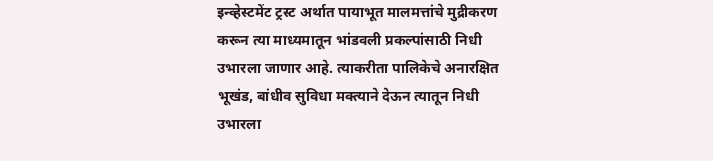इन्व्हेस्टमेंट ट्रस्ट अर्थात पायाभूत मालमत्तांचे मुद्रीकरण करून त्या माध्यमातून भांडवली प्रकल्पांसाठी निधी उभारला जाणार आहे. त्याकरीता पालिकेचे अनारक्षित भूखंड, बांधीव सुविधा मक्त्याने देऊन त्यातून निधी उभारला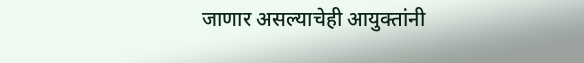जाणार असल्याचेही आयुक्तांनी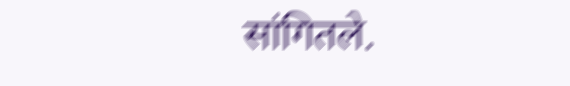सांगितले.